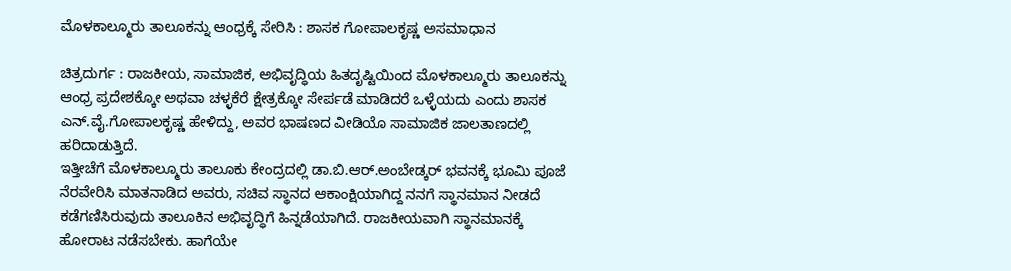ಮೊಳಕಾಲ್ಮೂರು ತಾಲೂಕನ್ನು ಆಂಧ್ರಕ್ಕೆ ಸೇರಿಸಿ : ಶಾಸಕ ಗೋಪಾಲಕೃಷ್ಣ ಅಸಮಾಧಾನ

ಚಿತ್ರದುರ್ಗ : ರಾಜಕೀಯ, ಸಾಮಾಜಿಕ, ಅಭಿವೃದ್ಧಿಯ ಹಿತದೃಷ್ಟಿಯಿಂದ ಮೊಳಕಾಲ್ಮೂರು ತಾಲೂಕನ್ನು ಆಂಧ್ರ ಪ್ರದೇಶಕ್ಕೋ ಅಥವಾ ಚಳ್ಳಕೆರೆ ಕ್ಷೇತ್ರಕ್ಕೋ ಸೇರ್ಪಡೆ ಮಾಡಿದರೆ ಒಳ್ಳೆಯದು ಎಂದು ಶಾಸಕ ಎನ್.ವೈ.ಗೋಪಾಲಕೃಷ್ಣ ಹೇಳಿದ್ದು, ಅವರ ಭಾಷಣದ ವೀಡಿಯೊ ಸಾಮಾಜಿಕ ಜಾಲತಾಣದಲ್ಲಿ ಹರಿದಾಡುತ್ತಿದೆ.
ಇತ್ತೀಚೆಗೆ ಮೊಳಕಾಲ್ಮೂರು ತಾಲೂಕು ಕೇಂದ್ರದಲ್ಲಿ ಡಾ.ಬಿ.ಆರ್.ಅಂಬೇಡ್ಕರ್ ಭವನಕ್ಕೆ ಭೂಮಿ ಪೂಜೆ ನೆರವೇರಿಸಿ ಮಾತನಾಡಿದ ಅವರು, ಸಚಿವ ಸ್ಥಾನದ ಆಕಾಂಕ್ಷಿಯಾಗಿದ್ದ ನನಗೆ ಸ್ಥಾನಮಾನ ನೀಡದೆ ಕಡೆಗಣಿಸಿರುವುದು ತಾಲೂಕಿನ ಅಭಿವೃದ್ಧಿಗೆ ಹಿನ್ನಡೆಯಾಗಿದೆ. ರಾಜಕೀಯವಾಗಿ ಸ್ಥಾನಮಾನಕ್ಕೆ ಹೋರಾಟ ನಡೆಸಬೇಕು. ಹಾಗೆಯೇ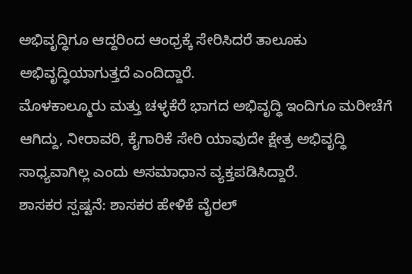ಅಭಿವೃದ್ಧಿಗೂ ಆದ್ದರಿಂದ ಆಂಧ್ರಕ್ಕೆ ಸೇರಿಸಿದರೆ ತಾಲೂಕು ಅಭಿವೃದ್ಧಿಯಾಗುತ್ತದೆ ಎಂದಿದ್ದಾರೆ.
ಮೊಳಕಾಲ್ಮೂರು ಮತ್ತು ಚಳ್ಳಕೆರೆ ಭಾಗದ ಅಭಿವೃದ್ಧಿ ಇಂದಿಗೂ ಮರೀಚೆಗೆ ಆಗಿದ್ದು, ನೀರಾವರಿ, ಕೈಗಾರಿಕೆ ಸೇರಿ ಯಾವುದೇ ಕ್ಷೇತ್ರ ಅಭಿವೃದ್ಧಿ ಸಾಧ್ಯವಾಗಿಲ್ಲ ಎಂದು ಅಸಮಾಧಾನ ವ್ಯಕ್ತಪಡಿಸಿದ್ದಾರೆ.
ಶಾಸಕರ ಸ್ಪಷ್ಟನೆ: ಶಾಸಕರ ಹೇಳಿಕೆ ವೈರಲ್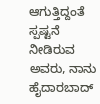ಆಗುತ್ತಿದ್ದಂತೆ ಸ್ಪಷ್ಟನೆ ನೀಡಿರುವ ಅವರು, ನಾನು ಹೈದಾರಬಾದ್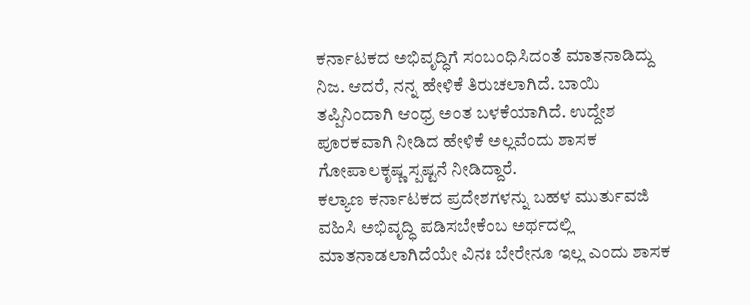ಕರ್ನಾಟಕದ ಅಭಿವೃದ್ಧಿಗೆ ಸಂಬಂಧಿಸಿದಂತೆ ಮಾತನಾಡಿದ್ದು ನಿಜ. ಆದರೆ, ನನ್ನ ಹೇಳಿಕೆ ತಿರುಚಲಾಗಿದೆ. ಬಾಯಿ ತಪ್ಪಿನಿಂದಾಗಿ ಆಂಧ್ರ ಅಂತ ಬಳಕೆಯಾಗಿದೆ. ಉದ್ದೇಶ ಪೂರಕವಾಗಿ ನೀಡಿದ ಹೇಳಿಕೆ ಅಲ್ಲವೆಂದು ಶಾಸಕ ಗೋಪಾಲಕೃಷ್ಣ ಸ್ಪಷ್ಟನೆ ನೀಡಿದ್ದಾರೆ.
ಕಲ್ಯಾಣ ಕರ್ನಾಟಕದ ಪ್ರದೇಶಗಳನ್ನು ಬಹಳ ಮುರ್ತುವಜಿ ವಹಿಸಿ ಅಭಿವೃದ್ಧಿ ಪಡಿಸಬೇಕೆಂಬ ಅರ್ಥದಲ್ಲಿ ಮಾತನಾಡಲಾಗಿದೆಯೇ ವಿನಃ ಬೇರೇನೂ ಇಲ್ಲ ಎಂದು ಶಾಸಕ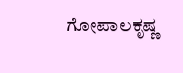ಗೋಪಾಲಕೃಷ್ಣ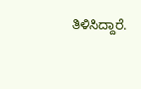ತಿಳಿಸಿದ್ದಾರೆ.